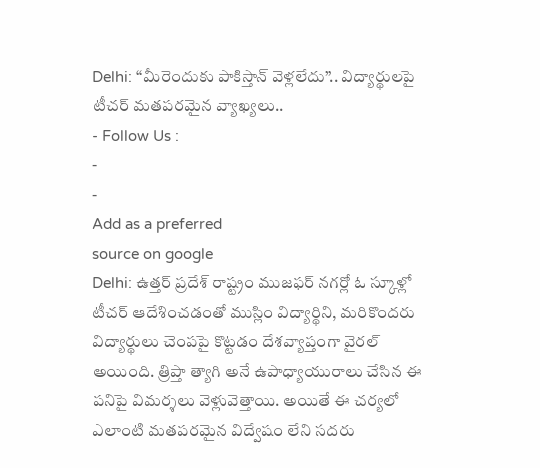Delhi: “మీరెందుకు పాకిస్తాన్ వెళ్లలేదు”.. విద్యార్థులపై టీచర్ మతపరమైన వ్యాఖ్యలు..
- Follow Us :
-
-
Add as a preferred
source on google
Delhi: ఉత్తర్ ప్రదేశ్ రాష్ట్రం ముజఫర్ నగర్లో ఓ స్కూళ్లో టీచర్ ఆదేశించడంతో ముస్లిం విద్యార్థిని, మరికొందరు విద్యార్థులు చెంపపై కొట్టడం దేశవ్యాప్తంగా వైరల్ అయింది. త్రిప్తా త్యాగి అనే ఉపాధ్యాయురాలు చేసిన ఈ పనిపై విమర్శలు వెళ్లువెత్తాయి. అయితే ఈ చర్యలో ఎలాంటి మతపరమైన విద్వేషం లేని సదరు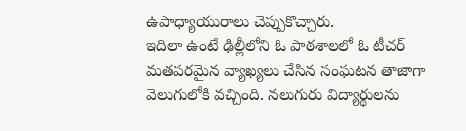ఉపాధ్యాయురాలు చెప్పుకొచ్చారు.
ఇదిలా ఉంటే ఢిల్లీలోని ఓ పాఠశాలలో ఓ టీచర్ మతపరమైన వ్యాఖ్యలు చేసిన సంఘటన తాజాగా వెలుగులోకి వచ్చింది. నలుగురు విద్యార్థులను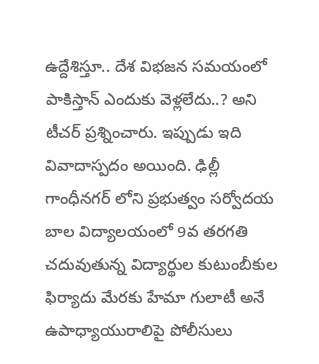ఉద్దేశిస్తూ.. దేశ విభజన సమయంలో పాకిస్తాన్ ఎందుకు వెళ్లలేదు..? అని టీచర్ ప్రశ్నించారు. ఇప్పుడు ఇది వివాదాస్పదం అయింది. ఢిల్లీ గాంధీనగర్ లోని ప్రభుత్వం సర్వోదయ బాల విద్యాలయంలో 9వ తరగతి చదువుతున్న విద్యార్థుల కుటుంబీకుల ఫిర్యాదు మేరకు హేమా గులాటీ అనే ఉపాధ్యాయురాలిపై పోలీసులు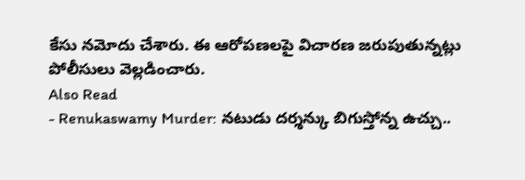కేసు నమోదు చేశారు. ఈ ఆరోపణలపై విచారణ జరుపుతున్నట్లు పోలీసులు వెల్లడించారు.
Also Read
- Renukaswamy Murder: నటుడు దర్శన్కు బిగుస్తోన్న ఉచ్చు..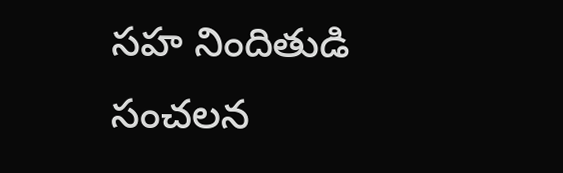సహ నిందితుడి సంచలన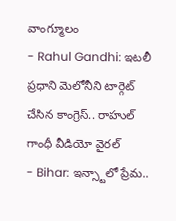వాంగ్మూలం
- Rahul Gandhi: ఇటలీ ప్రధాని మెలోనీని టార్గెట్ చేసిన కాంగ్రెస్.. రాహుల్ గాంధీ వీడియో వైరల్
- Bihar: ఇన్స్టాలో ప్రేమ..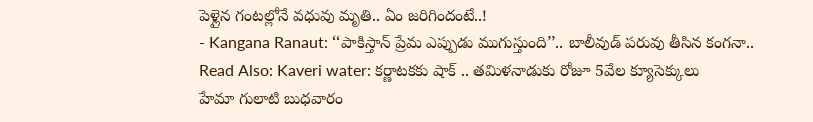పెళ్లైన గంటల్లోనే వధువు మృతి.. ఏం జరిగిందంటే..!
- Kangana Ranaut: ‘‘పాకిస్తాన్ ప్రేమ ఎప్పుడు ముగుస్తుంది’’.. బాలీవుడ్ పరువు తీసిన కంగనా..
Read Also: Kaveri water: కర్ణాటకకు షాక్ .. తమిళనాడుకు రోజూ 5వేల క్యూసెక్కులు
హేమా గులాటి బుధవారం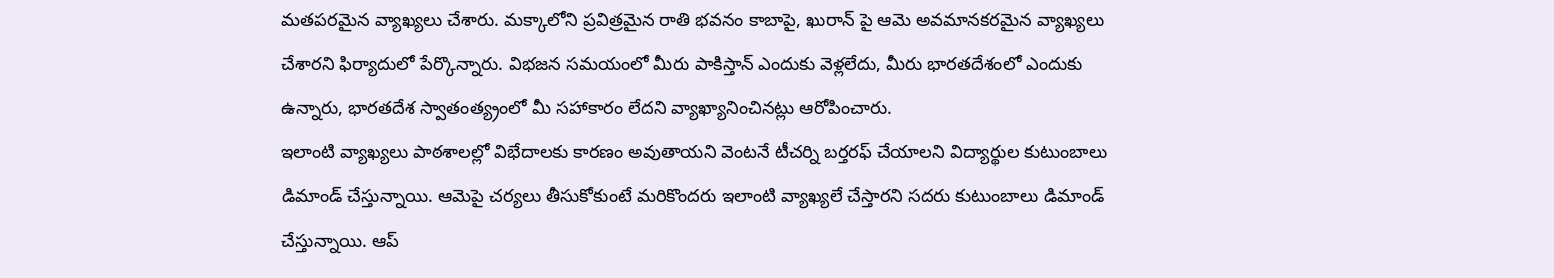మతపరమైన వ్యాఖ్యలు చేశారు. మక్కాలోని ప్రవిత్రమైన రాతి భవనం కాబాపై, ఖురాన్ పై ఆమె అవమానకరమైన వ్యాఖ్యలు చేశారని ఫిర్యాదులో పేర్కొన్నారు. విభజన సమయంలో మీరు పాకిస్తాన్ ఎందుకు వెళ్లలేదు, మీరు భారతదేశంలో ఎందుకు ఉన్నారు, భారతదేశ స్వాతంత్య్రంలో మీ సహాకారం లేదని వ్యాఖ్యానించినట్లు ఆరోపించారు.
ఇలాంటి వ్యాఖ్యలు పాఠశాలల్లో విభేదాలకు కారణం అవుతాయని వెంటనే టీచర్ని బర్తరఫ్ చేయాలని విద్యార్థుల కుటుంబాలు డిమాండ్ చేస్తున్నాయి. ఆమెపై చర్యలు తీసుకోకుంటే మరికొందరు ఇలాంటి వ్యాఖ్యలే చేస్తారని సదరు కుటుంబాలు డిమాండ్ చేస్తున్నాయి. ఆప్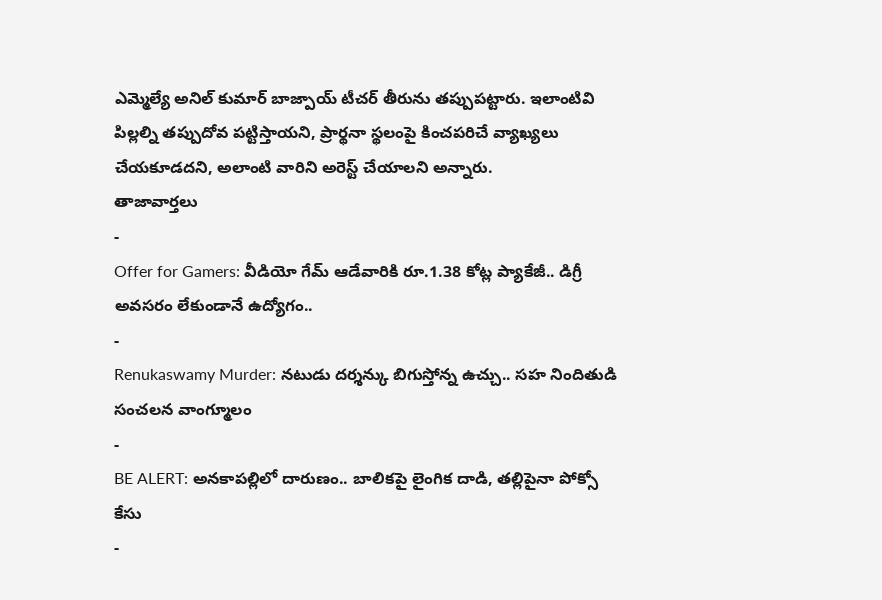ఎమ్మెల్యే అనిల్ కుమార్ బాజ్పాయ్ టీచర్ తీరును తప్పుపట్టారు. ఇలాంటివి పిల్లల్ని తప్పుదోవ పట్టిస్తాయని, ప్రార్థనా స్థలంపై కించపరిచే వ్యాఖ్యలు చేయకూడదని, అలాంటి వారిని అరెస్ట్ చేయాలని అన్నారు.
తాజావార్తలు
-
Offer for Gamers: వీడియో గేమ్ ఆడేవారికి రూ.1.38 కోట్ల ప్యాకేజీ.. డిగ్రీ అవసరం లేకుండానే ఉద్యోగం..
-
Renukaswamy Murder: నటుడు దర్శన్కు బిగుస్తోన్న ఉచ్చు.. సహ నిందితుడి సంచలన వాంగ్మూలం
-
BE ALERT: అనకాపల్లిలో దారుణం.. బాలికపై లైంగిక దాడి, తల్లిపైనా పోక్సో కేసు
-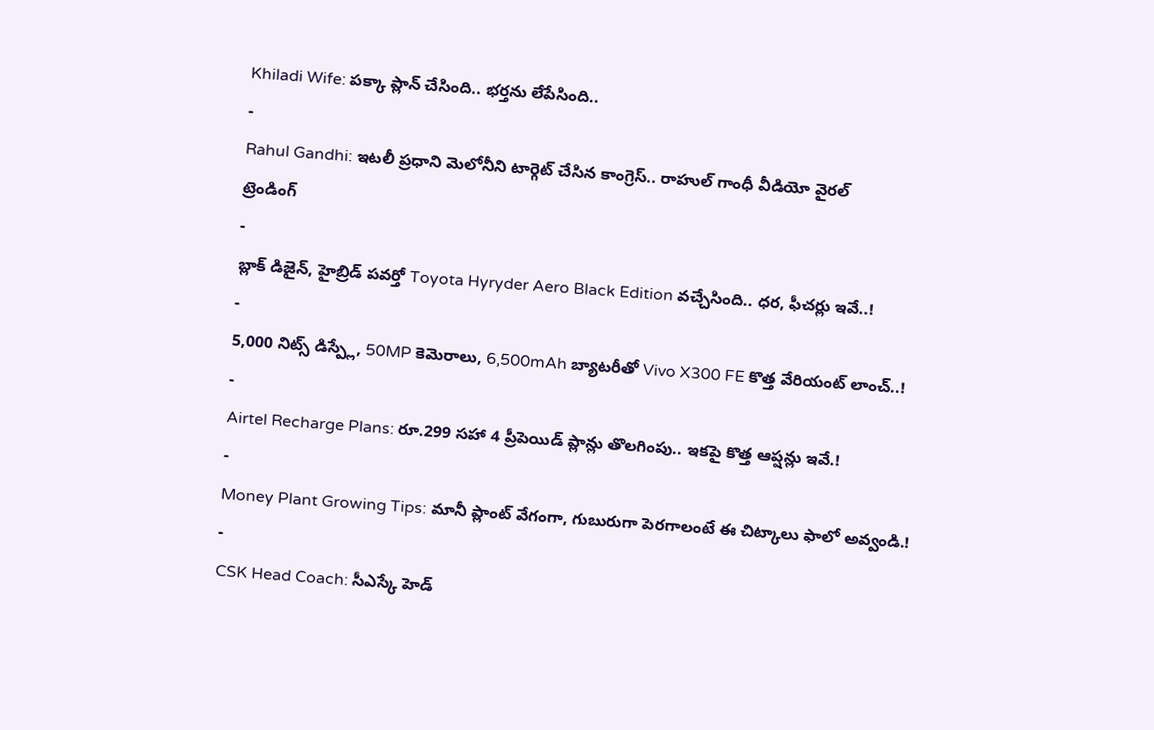Khiladi Wife: పక్కా ప్లాన్ చేసింది.. భర్తను లేపేసింది..
-
Rahul Gandhi: ఇటలీ ప్రధాని మెలోనీని టార్గెట్ చేసిన కాంగ్రెస్.. రాహుల్ గాంధీ వీడియో వైరల్
ట్రెండింగ్
-
బ్లాక్ డిజైన్, హైబ్రిడ్ పవర్తో Toyota Hyryder Aero Black Edition వచ్చేసింది.. ధర, ఫీచర్లు ఇవే..!
-
5,000 నిట్స్ డిస్ప్లే, 50MP కెమెరాలు, 6,500mAh బ్యాటరీతో Vivo X300 FE కొత్త వేరియంట్ లాంచ్..!
-
Airtel Recharge Plans: రూ.299 సహా 4 ప్రీపెయిడ్ ప్లాన్లు తొలగింపు.. ఇకపై కొత్త ఆప్షన్లు ఇవే.!
-
Money Plant Growing Tips: మానీ ప్లాంట్ వేగంగా, గుబురుగా పెరగాలంటే ఈ చిట్కాలు ఫాలో అవ్వండి.!
-
CSK Head Coach: సీఎస్కే హెడ్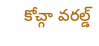కోచ్గా వరల్డ్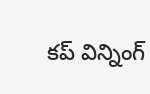కప్ విన్నింగ్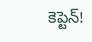కెప్టెన్!